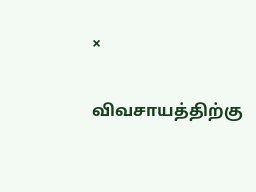×

விவசாயத்திற்கு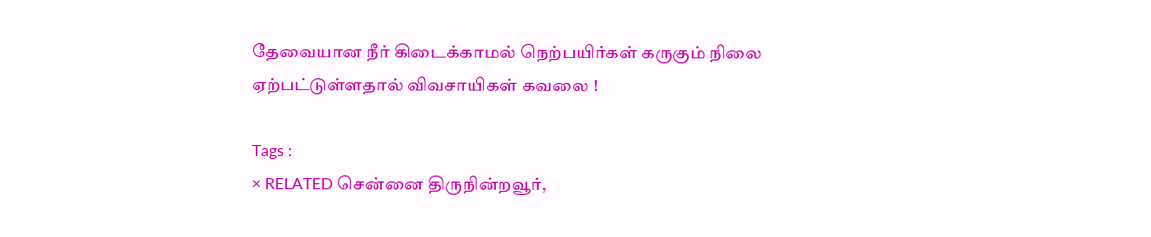தேவையான நீர் கிடைக்காமல் நெற்பயிர்கள் கருகும் நிலை ஏற்பட்டுள்ளதால் விவசாயிகள் கவலை !

Tags :
× RELATED சென்னை திருநின்றவூர்,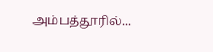அம்பத்தூரில்...